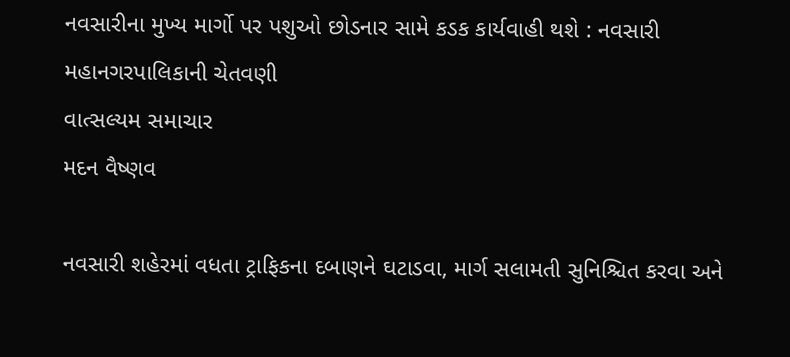નવસારીના મુખ્ય માર્ગો પર પશુઓ છોડનાર સામે કડક કાર્યવાહી થશે : નવસારી મહાનગરપાલિકાની ચેતવણી
વાત્સલ્યમ સમાચાર
મદન વૈષ્ણવ

નવસારી શહેરમાં વધતા ટ્રાફિકના દબાણને ઘટાડવા, માર્ગ સલામતી સુનિશ્ચિત કરવા અને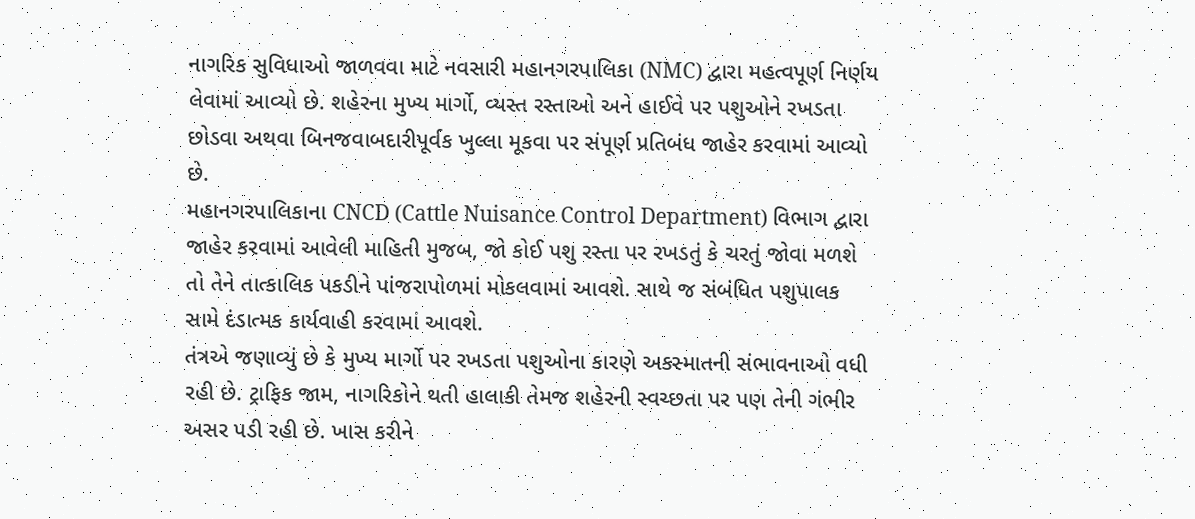નાગરિક સુવિધાઓ જાળવવા માટે નવસારી મહાનગરપાલિકા (NMC) દ્વારા મહત્વપૂર્ણ નિર્ણય લેવામાં આવ્યો છે. શહેરના મુખ્ય માર્ગો, વ્યસ્ત રસ્તાઓ અને હાઈવે પર પશુઓને રખડતા છોડવા અથવા બિનજવાબદારીપૂર્વક ખુલ્લા મૂકવા પર સંપૂર્ણ પ્રતિબંધ જાહેર કરવામાં આવ્યો છે.
મહાનગરપાલિકાના CNCD (Cattle Nuisance Control Department) વિભાગ દ્વારા જાહેર કરવામાં આવેલી માહિતી મુજબ, જો કોઈ પશુ રસ્તા પર રખડતું કે ચરતું જોવા મળશે તો તેને તાત્કાલિક પકડીને પાંજરાપોળમાં મોકલવામાં આવશે. સાથે જ સંબંધિત પશુપાલક સામે દંડાત્મક કાર્યવાહી કરવામાં આવશે.
તંત્રએ જણાવ્યું છે કે મુખ્ય માર્ગો પર રખડતા પશુઓના કારણે અકસ્માતની સંભાવનાઓ વધી રહી છે. ટ્રાફિક જામ, નાગરિકોને થતી હાલાકી તેમજ શહેરની સ્વચ્છતા પર પણ તેની ગંભીર અસર પડી રહી છે. ખાસ કરીને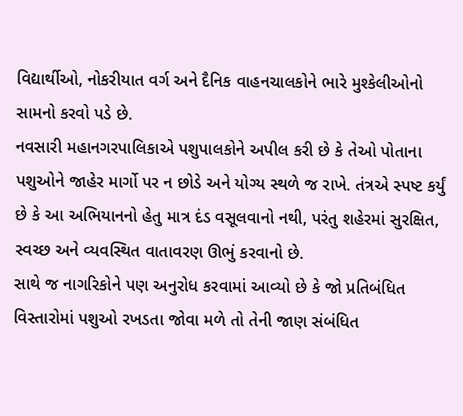વિદ્યાર્થીઓ, નોકરીયાત વર્ગ અને દૈનિક વાહનચાલકોને ભારે મુશ્કેલીઓનો સામનો કરવો પડે છે.
નવસારી મહાનગરપાલિકાએ પશુપાલકોને અપીલ કરી છે કે તેઓ પોતાના પશુઓને જાહેર માર્ગો પર ન છોડે અને યોગ્ય સ્થળે જ રાખે. તંત્રએ સ્પષ્ટ કર્યું છે કે આ અભિયાનનો હેતુ માત્ર દંડ વસૂલવાનો નથી, પરંતુ શહેરમાં સુરક્ષિત, સ્વચ્છ અને વ્યવસ્થિત વાતાવરણ ઊભું કરવાનો છે.
સાથે જ નાગરિકોને પણ અનુરોધ કરવામાં આવ્યો છે કે જો પ્રતિબંધિત વિસ્તારોમાં પશુઓ રખડતા જોવા મળે તો તેની જાણ સંબંધિત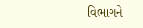વિભાગને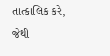તાત્કાલિક કરે, જેથી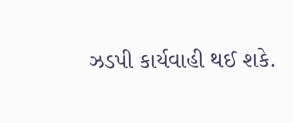ઝડપી કાર્યવાહી થઈ શકે.